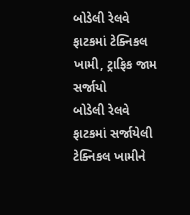બોડેલી રેલવે ફાટકમાં ટેક્નિકલ ખામી, ટ્રાફિક જામ સર્જાયો
બોડેલી રેલવે ફાટકમાં સર્જાયેલી ટેક્નિકલ ખામીને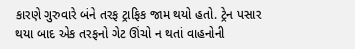કારણે ગુરુવારે બંને તરફ ટ્રાફિક જામ થયો હતો. ટ્રેન પસાર થયા બાદ એક તરફનો ગેટ ઊંચો ન થતાં વાહનોની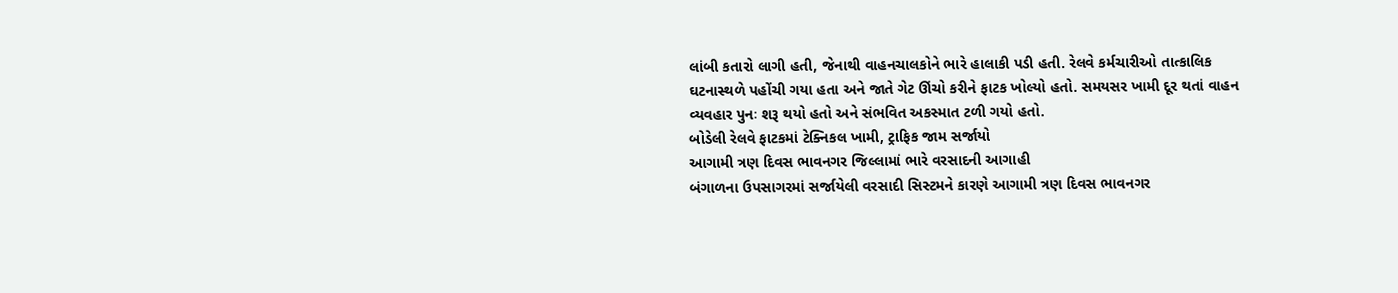લાંબી કતારો લાગી હતી, જેનાથી વાહનચાલકોને ભારે હાલાકી પડી હતી. રેલવે કર્મચારીઓ તાત્કાલિક ઘટનાસ્થળે પહોંચી ગયા હતા અને જાતે ગેટ ઊંચો કરીને ફાટક ખોલ્યો હતો. સમયસર ખામી દૂર થતાં વાહન વ્યવહાર પુનઃ શરૂ થયો હતો અને સંભવિત અકસ્માત ટળી ગયો હતો.
બોડેલી રેલવે ફાટકમાં ટેક્નિકલ ખામી, ટ્રાફિક જામ સર્જાયો
આગામી ત્રણ દિવસ ભાવનગર જિલ્લામાં ભારે વરસાદની આગાહી
બંગાળના ઉપસાગરમાં સર્જાયેલી વરસાદી સિસ્ટમને કારણે આગામી ત્રણ દિવસ ભાવનગર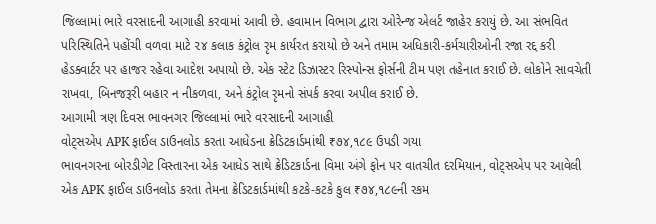જિલ્લામાં ભારે વરસાદની આગાહી કરવામાં આવી છે. હવામાન વિભાગ દ્વારા ઓરેન્જ એલર્ટ જાહેર કરાયું છે. આ સંભવિત પરિસ્થિતિને પહોંચી વળવા માટે ૨૪ કલાક કંટ્રોલ રૃમ કાર્યરત કરાયો છે અને તમામ અધિકારી-કર્મચારીઓની રજા રદ્દ કરી હેડક્વાર્ટર પર હાજર રહેવા આદેશ અપાયો છે. એક સ્ટેટ ડિઝાસ્ટર રિસ્પોન્સ ફોર્સની ટીમ પણ તહેનાત કરાઈ છે. લોકોને સાવચેતી રાખવા, બિનજરૂરી બહાર ન નીકળવા, અને કંટ્રોલ રૃમનો સંપર્ક કરવા અપીલ કરાઈ છે.
આગામી ત્રણ દિવસ ભાવનગર જિલ્લામાં ભારે વરસાદની આગાહી
વોટ્સએપ APK ફાઈલ ડાઉનલોડ કરતા આધેડના ક્રેડિટકાર્ડમાંથી ₹૭૪,૧૮૯ ઉપડી ગયા
ભાવનગરના બોરડીગેટ વિસ્તારના એક આધેડ સાથે ક્રેડિટકાર્ડના વિમા અંગે ફોન પર વાતચીત દરમિયાન, વોટ્સએપ પર આવેલી એક APK ફાઈલ ડાઉનલોડ કરતા તેમના ક્રેડિટકાર્ડમાંથી કટકે-કટકે કુલ ₹૭૪,૧૮૯ની રકમ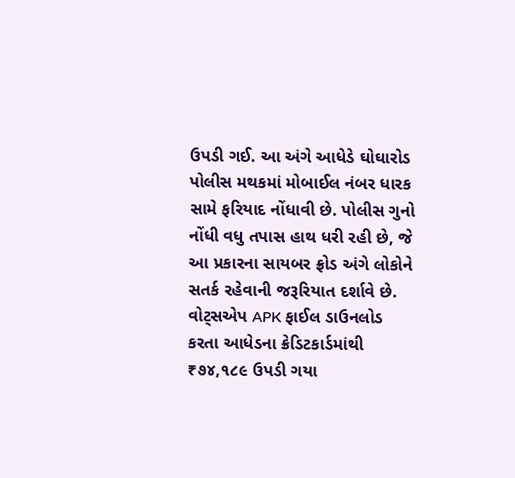ઉપડી ગઈ. આ અંગે આધેડે ઘોઘારોડ પોલીસ મથકમાં મોબાઈલ નંબર ધારક સામે ફરિયાદ નોંધાવી છે. પોલીસ ગુનો નોંધી વધુ તપાસ હાથ ધરી રહી છે, જે આ પ્રકારના સાયબર ફ્રોડ અંગે લોકોને સતર્ક રહેવાની જરૂરિયાત દર્શાવે છે.
વોટ્સએપ APK ફાઈલ ડાઉનલોડ કરતા આધેડના ક્રેડિટકાર્ડમાંથી ₹૭૪,૧૮૯ ઉપડી ગયા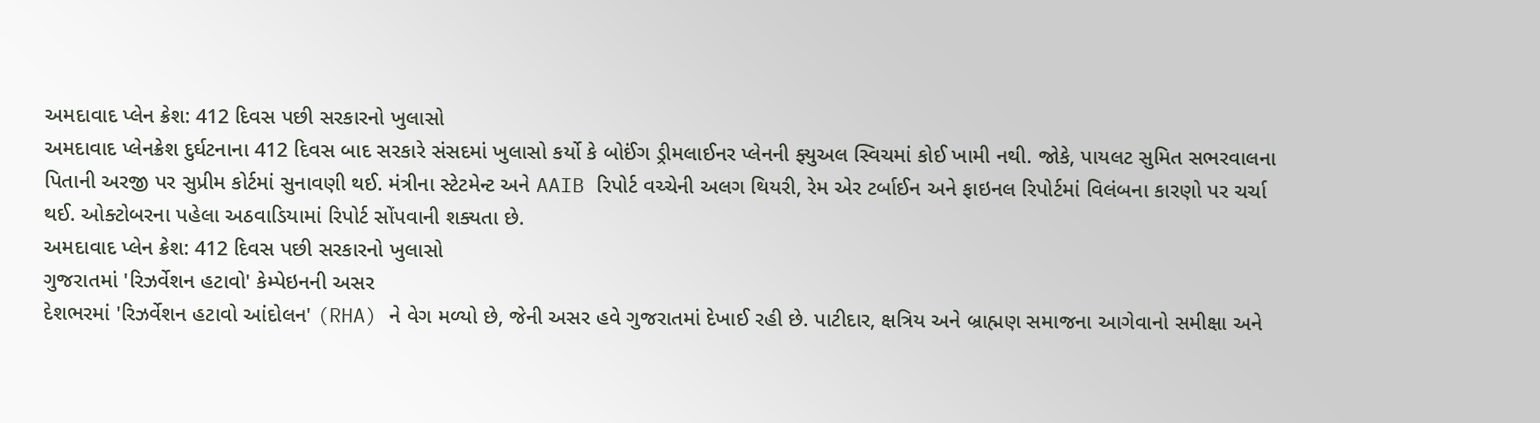અમદાવાદ પ્લેન ક્રેશ: 412 દિવસ પછી સરકારનો ખુલાસો
અમદાવાદ પ્લેનક્રેશ દુર્ઘટનાના 412 દિવસ બાદ સરકારે સંસદમાં ખુલાસો કર્યો કે બોઈંગ ડ્રીમલાઈનર પ્લેનની ફ્યુઅલ સ્વિચમાં કોઈ ખામી નથી. જોકે, પાયલટ સુમિત સભરવાલના પિતાની અરજી પર સુપ્રીમ કોર્ટમાં સુનાવણી થઈ. મંત્રીના સ્ટેટમેન્ટ અને AAIB રિપોર્ટ વચ્ચેની અલગ થિયરી, રેમ એર ટર્બાઈન અને ફાઇનલ રિપોર્ટમાં વિલંબના કારણો પર ચર્ચા થઈ. ઓક્ટોબરના પહેલા અઠવાડિયામાં રિપોર્ટ સોંપવાની શક્યતા છે.
અમદાવાદ પ્લેન ક્રેશ: 412 દિવસ પછી સરકારનો ખુલાસો
ગુજરાતમાં 'રિઝર્વેશન હટાવો' કેમ્પેઇનની અસર
દેશભરમાં 'રિઝર્વેશન હટાવો આંદોલન' (RHA) ને વેગ મળ્યો છે, જેની અસર હવે ગુજરાતમાં દેખાઈ રહી છે. પાટીદાર, ક્ષત્રિય અને બ્રાહ્મણ સમાજના આગેવાનો સમીક્ષા અને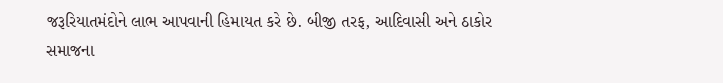જરૂરિયાતમંદોને લાભ આપવાની હિમાયત કરે છે. બીજી તરફ, આદિવાસી અને ઠાકોર સમાજના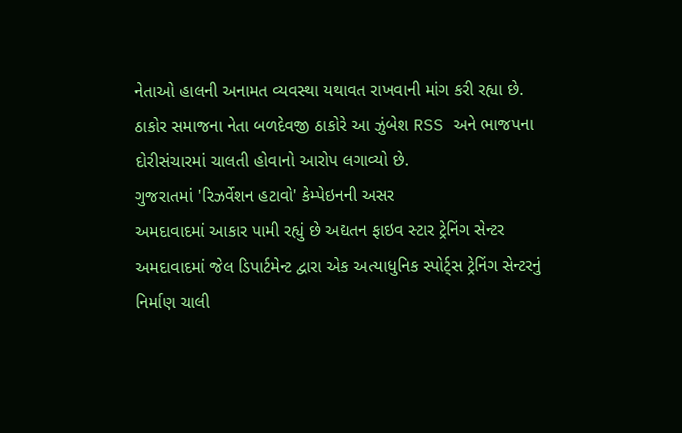નેતાઓ હાલની અનામત વ્યવસ્થા યથાવત રાખવાની માંગ કરી રહ્યા છે. ઠાકોર સમાજના નેતા બળદેવજી ઠાકોરે આ ઝુંબેશ RSS અને ભાજપના દોરીસંચારમાં ચાલતી હોવાનો આરોપ લગાવ્યો છે.
ગુજરાતમાં 'રિઝર્વેશન હટાવો' કેમ્પેઇનની અસર
અમદાવાદમાં આકાર પામી રહ્યું છે અદ્યતન ફાઇવ સ્ટાર ટ્રેનિંગ સેન્ટર
અમદાવાદમાં જેલ ડિપાર્ટમેન્ટ દ્વારા એક અત્યાધુનિક સ્પોર્ટ્સ ટ્રેનિંગ સેન્ટરનું નિર્માણ ચાલી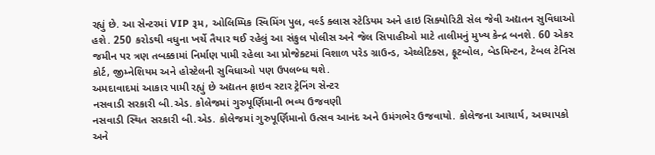રહ્યું છે. આ સેન્ટરમાં VIP રૂમ, ઓલિમ્પિક સ્વિમિંગ પુલ, વર્લ્ડ ક્લાસ સ્ટેડિયમ અને હાઇ સિક્યોરિટી સેલ જેવી અદ્યતન સુવિધાઓ હશે. 250 કરોડથી વધુના ખર્ચે તૈયાર થઈ રહેલું આ સંકુલ પોલીસ અને જેલ સિપાહીઓ માટે તાલીમનું મુખ્ય કેન્દ્ર બનશે. 60 એકર જમીન પર ત્રણ તબક્કામાં નિર્માણ પામી રહેલા આ પ્રોજેક્ટમાં વિશાળ પરેડ ગ્રાઉન્ડ, એથ્લેટિક્સ, ફૂટબોલ, બેડમિન્ટન, ટેબલ ટેનિસ કોર્ટ, જીમ્નેશિયમ અને હોસ્ટેલની સુવિધાઓ પણ ઉપલબ્ધ થશે.
અમદાવાદમાં આકાર પામી રહ્યું છે અદ્યતન ફાઇવ સ્ટાર ટ્રેનિંગ સેન્ટર
નસવાડી સરકારી બી.એડ. કોલેજમાં ગુરુપૂર્ણિમાની ભવ્ય ઉજવણી
નસવાડી સ્થિત સરકારી બી.એડ. કોલેજમાં ગુરુપૂર્ણિમાનો ઉત્સવ આનંદ અને ઉમંગભેર ઉજવાયો. કોલેજના આચાર્ય, અધ્યાપકો અને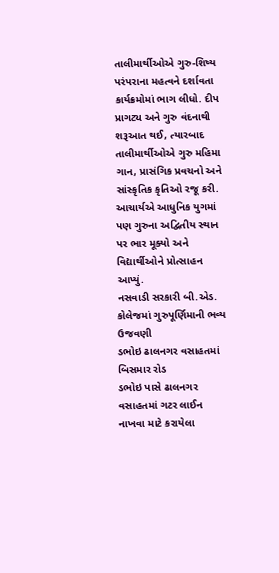તાલીમાર્થીઓએ ગુરુ-શિષ્ય પરંપરાના મહત્વને દર્શાવતા કાર્યક્રમોમાં ભાગ લીધો. દીપ પ્રાગટ્ય અને ગુરુ વંદનાથી શરૂઆત થઈ, ત્યારબાદ તાલીમાર્થીઓએ ગુરુ મહિમા ગાન, પ્રાસંગિક પ્રવચનો અને સાંસ્કૃતિક કૃતિઓ રજૂ કરી. આચાર્યએ આધુનિક યુગમાં પણ ગુરુના અદ્વિતીય સ્થાન પર ભાર મૂક્યો અને વિદ્યાર્થીઓને પ્રોત્સાહન આપ્યું.
નસવાડી સરકારી બી.એડ. કોલેજમાં ગુરુપૂર્ણિમાની ભવ્ય ઉજવણી
ડભોઇ ઢાલનગર વસાહતમાં બિસમાર રોડ
ડભોઇ પાસે ઢાલનગર વસાહતમાં ગટર લાઈન નાખવા માટે કરાયેલા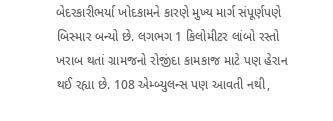બેદરકારીભર્યા ખોદકામને કારણે મુખ્ય માર્ગ સંપૂર્ણપણે બિસ્માર બન્યો છે. લગભગ 1 કિલોમીટર લાંબો રસ્તો ખરાબ થતાં ગ્રામજનો રોજીંદા કામકાજ માટે પણ હેરાન થઈ રહ્યા છે. 108 એમ્બ્યુલન્સ પણ આવતી નથી,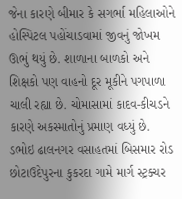જેના કારણે બીમાર કે સગર્ભા મહિલાઓને હોસ્પિટલ પહોંચાડવામાં જીવનું જોખમ ઊભું થયું છે. શાળાના બાળકો અને શિક્ષકો પણ વાહનો દૂર મૂકીને પગપાળા ચાલી રહ્યા છે. ચોમાસામાં કાદવ-કીચડને કારણે અકસ્માતોનું પ્રમાણ વધ્યું છે.
ડભોઇ ઢાલનગર વસાહતમાં બિસમાર રોડ
છોટાઉદેપુરના કુકરદા ગામે માર્ગ સ્ટ્રક્ચર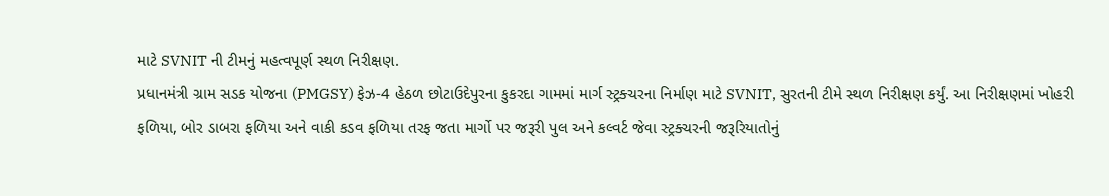માટે SVNIT ની ટીમનું મહત્વપૂર્ણ સ્થળ નિરીક્ષણ.
પ્રધાનમંત્રી ગ્રામ સડક યોજના (PMGSY) ફેઝ-4 હેઠળ છોટાઉદેપુરના કુકરદા ગામમાં માર્ગ સ્ટ્રક્ચરના નિર્માણ માટે SVNIT, સુરતની ટીમે સ્થળ નિરીક્ષણ કર્યું. આ નિરીક્ષણમાં ખોહરી ફળિયા, બોર ડાબરા ફળિયા અને વાકી કડવ ફળિયા તરફ જતા માર્ગો પર જરૂરી પુલ અને કલ્વર્ટ જેવા સ્ટ્રક્ચરની જરૂરિયાતોનું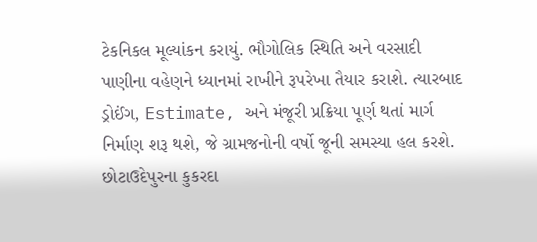ટેકનિકલ મૂલ્યાંકન કરાયું. ભૌગોલિક સ્થિતિ અને વરસાદી પાણીના વહેણને ધ્યાનમાં રાખીને રૂપરેખા તૈયાર કરાશે. ત્યારબાદ ડ્રોઈંગ, Estimate, અને મંજૂરી પ્રક્રિયા પૂર્ણ થતાં માર્ગ નિર્માણ શરૂ થશે, જે ગ્રામજનોની વર્ષો જૂની સમસ્યા હલ કરશે.
છોટાઉદેપુરના કુકરદા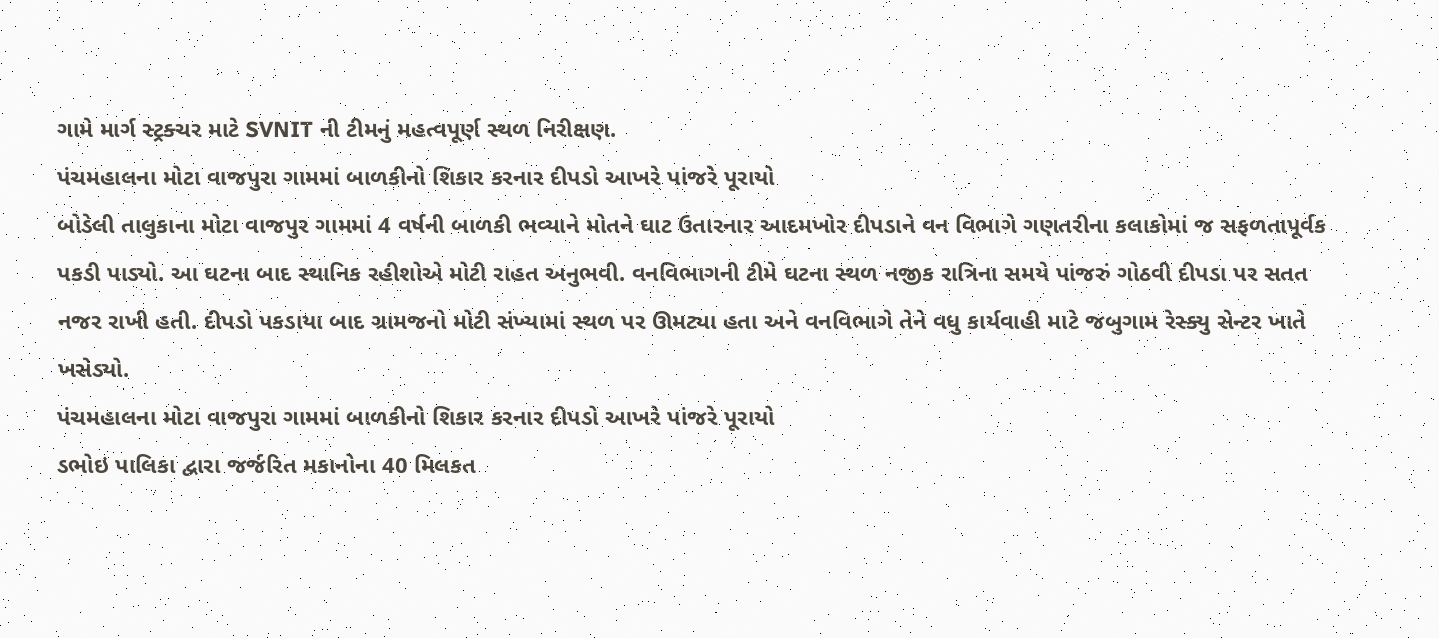ગામે માર્ગ સ્ટ્રક્ચર માટે SVNIT ની ટીમનું મહત્વપૂર્ણ સ્થળ નિરીક્ષણ.
પંચમહાલના મોટા વાજપુરા ગામમાં બાળકીનો શિકાર કરનાર દીપડો આખરે પાંજરે પૂરાયો
બોડેલી તાલુકાના મોટા વાજપુર ગામમાં 4 વર્ષની બાળકી ભવ્યાને મોતને ઘાટ ઉતારનાર આદમખોર દીપડાને વન વિભાગે ગણતરીના કલાકોમાં જ સફળતાપૂર્વક પકડી પાડ્યો. આ ઘટના બાદ સ્થાનિક રહીશોએ મોટી રાહત અનુભવી. વનવિભાગની ટીમે ઘટના સ્થળ નજીક રાત્રિના સમયે પાંજરું ગોઠવી દીપડા પર સતત નજર રાખી હતી. દીપડો પકડાયા બાદ ગ્રામજનો મોટી સંખ્યામાં સ્થળ પર ઊમટ્યા હતા અને વનવિભાગે તેને વધુ કાર્યવાહી માટે જબુગામ રેસ્ક્યુ સેન્ટર ખાતે ખસેડ્યો.
પંચમહાલના મોટા વાજપુરા ગામમાં બાળકીનો શિકાર કરનાર દીપડો આખરે પાંજરે પૂરાયો
ડભોઇ પાલિકા દ્વારા જર્જરિત મકાનોના 40 મિલકત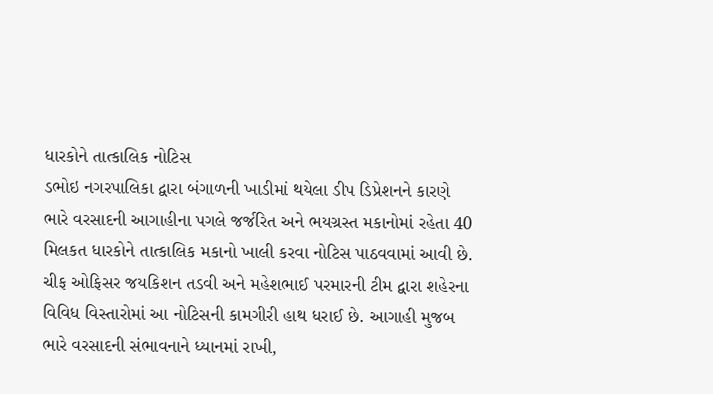ધારકોને તાત્કાલિક નોટિસ
ડભોઇ નગરપાલિકા દ્વારા બંગાળની ખાડીમાં થયેલા ડીપ ડિપ્રેશનને કારણે ભારે વરસાદની આગાહીના પગલે જર્જરિત અને ભયગ્રસ્ત મકાનોમાં રહેતા 40 મિલકત ધારકોને તાત્કાલિક મકાનો ખાલી કરવા નોટિસ પાઠવવામાં આવી છે. ચીફ ઓફિસર જયકિશન તડવી અને મહેશભાઈ પરમારની ટીમ દ્વારા શહેરના વિવિધ વિસ્તારોમાં આ નોટિસની કામગીરી હાથ ધરાઈ છે. આગાહી મુજબ ભારે વરસાદની સંભાવનાને ધ્યાનમાં રાખી,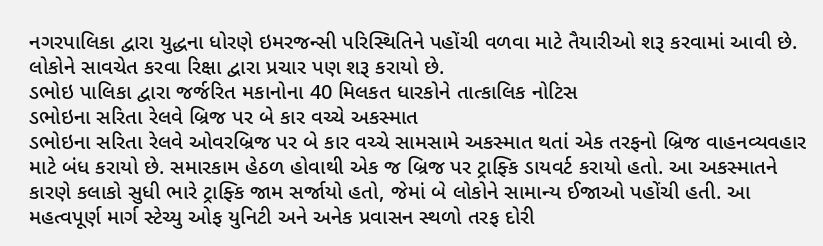નગરપાલિકા દ્વારા યુદ્ધના ધોરણે ઇમરજન્સી પરિસ્થિતિને પહોંચી વળવા માટે તૈયારીઓ શરૂ કરવામાં આવી છે. લોકોને સાવચેત કરવા રિક્ષા દ્વારા પ્રચાર પણ શરૂ કરાયો છે.
ડભોઇ પાલિકા દ્વારા જર્જરિત મકાનોના 40 મિલકત ધારકોને તાત્કાલિક નોટિસ
ડભોઇના સરિતા રેલવે બ્રિજ પર બે કાર વચ્ચે અકસ્માત
ડભોઇના સરિતા રેલવે ઓવરબ્રિજ પર બે કાર વચ્ચે સામસામે અકસ્માત થતાં એક તરફનો બ્રિજ વાહનવ્યવહાર માટે બંધ કરાયો છે. સમારકામ હેઠળ હોવાથી એક જ બ્રિજ પર ટ્રાફ્કિ ડાયવર્ટ કરાયો હતો. આ અકસ્માતને કારણે કલાકો સુધી ભારે ટ્રાફ્કિ જામ સર્જાયો હતો, જેમાં બે લોકોને સામાન્ય ઈજાઓ પહોંચી હતી. આ મહત્વપૂર્ણ માર્ગ સ્ટેચ્યુ ઓફ યુનિટી અને અનેક પ્રવાસન સ્થળો તરફ દોરી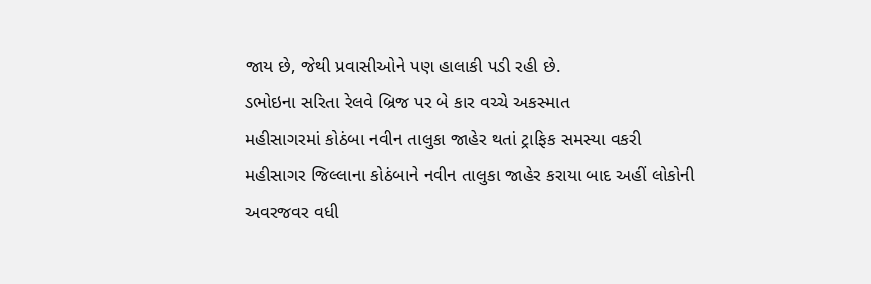જાય છે, જેથી પ્રવાસીઓને પણ હાલાકી પડી રહી છે.
ડભોઇના સરિતા રેલવે બ્રિજ પર બે કાર વચ્ચે અકસ્માત
મહીસાગરમાં કોઠંબા નવીન તાલુકા જાહેર થતાં ટ્રાફિક સમસ્યા વકરી
મહીસાગર જિલ્લાના કોઠંબાને નવીન તાલુકા જાહેર કરાયા બાદ અહીં લોકોની અવરજવર વધી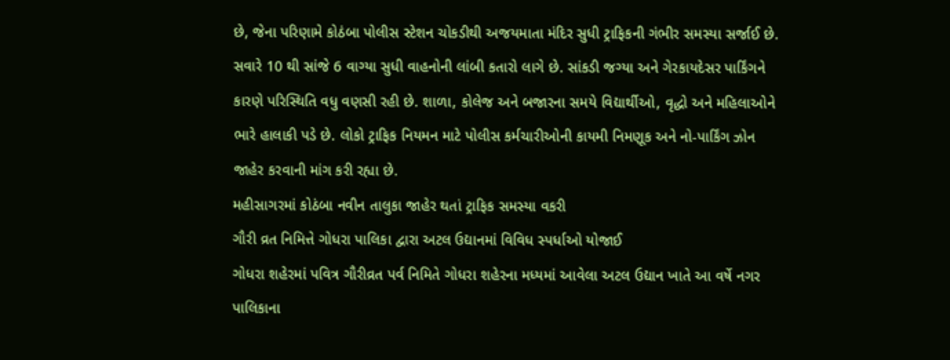છે, જેના પરિણામે કોઠંબા પોલીસ સ્ટેશન ચોકડીથી અજયમાતા મંદિર સુધી ટ્રાફિકની ગંભીર સમસ્યા સર્જાઈ છે. સવારે 10 થી સાંજે 6 વાગ્યા સુધી વાહનોની લાંબી કતારો લાગે છે. સાંકડી જગ્યા અને ગેરકાયદેસર પાર્કિંગને કારણે પરિસ્થિતિ વધુ વણસી રહી છે. શાળા, કોલેજ અને બજારના સમયે વિદ્યાર્થીઓ, વૃદ્ધો અને મહિલાઓને ભારે હાલાકી પડે છે. લોકો ટ્રાફિક નિયમન માટે પોલીસ કર્મચારીઓની કાયમી નિમણૂક અને નો-પાર્કિંગ ઝોન જાહેર કરવાની માંગ કરી રહ્યા છે.
મહીસાગરમાં કોઠંબા નવીન તાલુકા જાહેર થતાં ટ્રાફિક સમસ્યા વકરી
ગૌરી વ્રત નિમિત્તે ગોધરા પાલિકા દ્વારા અટલ ઉદ્યાનમાં વિવિધ સ્પર્ધાઓ યોજાઈ
ગોધરા શહેરમાં પવિત્ર ગૌરીવ્રત પર્વ નિમિતે ગોધરા શહેરના મધ્યમાં આવેલા અટલ ઉદ્યાન ખાતે આ વર્ષે નગર પાલિકાના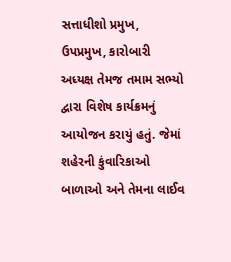સત્તાધીશો પ્રમુખ, ઉપપ્રમુખ, કારોબારી અધ્યક્ષ તેમજ તમામ સભ્યો દ્વારા વિશેષ કાર્યક્રમનું આયોજન કરાયું હતું. જેમાં શહેરની કુંવારિકાઓ બાળાઓ અને તેમના લાઈવ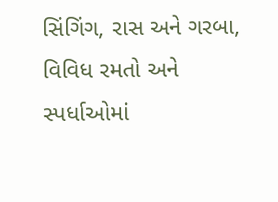સિંગિંગ, રાસ અને ગરબા, વિવિધ રમતો અને સ્પર્ધાઓમાં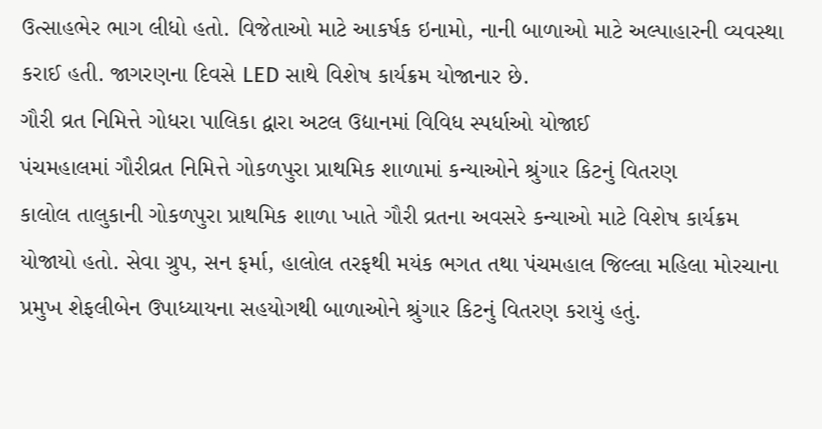ઉત્સાહભેર ભાગ લીધો હતો. વિજેતાઓ માટે આકર્ષક ઇનામો, નાની બાળાઓ માટે અલ્પાહારની વ્યવસ્થા કરાઈ હતી. જાગરણના દિવસે LED સાથે વિશેષ કાર્યક્રમ યોજાનાર છે.
ગૌરી વ્રત નિમિત્તે ગોધરા પાલિકા દ્વારા અટલ ઉદ્યાનમાં વિવિધ સ્પર્ધાઓ યોજાઈ
પંચમહાલમાં ગૌરીવ્રત નિમિત્તે ગોકળપુરા પ્રાથમિક શાળામાં કન્યાઓને શ્રુંગાર કિટનું વિતરણ
કાલોલ તાલુકાની ગોકળપુરા પ્રાથમિક શાળા ખાતે ગૌરી વ્રતના અવસરે કન્યાઓ માટે વિશેષ કાર્યક્રમ યોજાયો હતો. સેવા ગ્રુપ, સન ફર્મા, હાલોલ તરફથી મયંક ભગત તથા પંચમહાલ જિલ્લા મહિલા મોરચાના પ્રમુખ શેફલીબેન ઉપાધ્યાયના સહયોગથી બાળાઓને શ્રુંગાર કિટનું વિતરણ કરાયું હતું.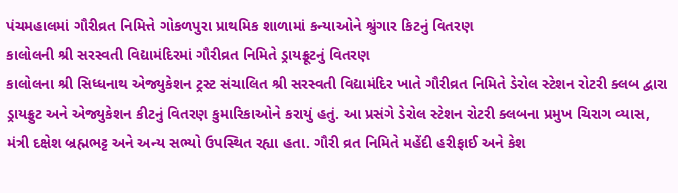પંચમહાલમાં ગૌરીવ્રત નિમિત્તે ગોકળપુરા પ્રાથમિક શાળામાં કન્યાઓને શ્રુંગાર કિટનું વિતરણ
કાલોલની શ્રી સરસ્વતી વિદ્યામંદિરમાં ગૌરીવ્રત નિમિતે ડ્રાયફ્રૂટનું વિતરણ
કાલોલના શ્રી સિધ્ધનાથ એજ્યુકેશન ટ્રસ્ટ સંચાલિત શ્રી સરસ્વતી વિદ્યામંદિર ખાતે ગૌરીવ્રત નિમિતે ડેરોલ સ્ટેશન રોટરી ક્લબ દ્વારા ડ્રાયફ્રુટ અને એજ્યુકેશન કીટનું વિતરણ કુમારિકાઓને કરાયું હતું. આ પ્રસંગે ડેરોલ સ્ટેશન રોટરી ક્લબના પ્રમુખ ચિરાગ વ્યાસ, મંત્રી દક્ષેશ બ્રહ્મભટ્ટ અને અન્ય સભ્યો ઉપસ્થિત રહ્યા હતા. ગૌરી વ્રત નિમિતે મહેંદી હરીફાઈ અને કેશ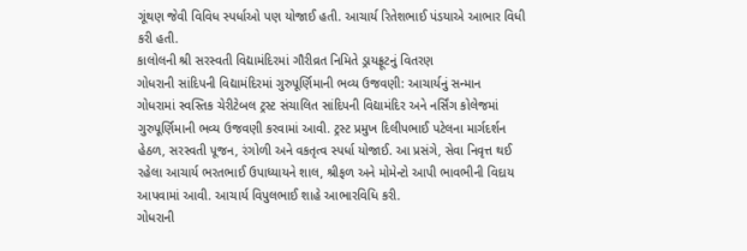ગૂંથણ જેવી વિવિધ સ્પર્ધાઓ પણ યોજાઈ હતી. આચાર્ય રિતેશભાઈ પંડયાએ આભાર વિધી કરી હતી.
કાલોલની શ્રી સરસ્વતી વિદ્યામંદિરમાં ગૌરીવ્રત નિમિતે ડ્રાયફ્રૂટનું વિતરણ
ગોધરાની સાંદિપની વિદ્યામંદિરમાં ગુરુપૂર્ણિમાની ભવ્ય ઉજવણી: આચાર્યનું સન્માન
ગોધરામાં સ્વસ્તિક ચેરીટેબલ ટ્રસ્ટ સંચાલિત સાંદિપની વિદ્યામંદિર અને નર્સિંગ કોલેજમાં ગુરુપૂર્ણિમાની ભવ્ય ઉજવણી કરવામાં આવી. ટ્રસ્ટ પ્રમુખ દિલીપભાઈ પટેલના માર્ગદર્શન હેઠળ, સરસ્વતી પૂજન, રંગોળી અને વકતૃત્વ સ્પર્ધા યોજાઈ. આ પ્રસંગે, સેવા નિવૃત્ત થઈ રહેલા આચાર્ય ભરતભાઈ ઉપાધ્યાયને શાલ, શ્રીફળ અને મોમેન્ટો આપી ભાવભીની વિદાય આપવામાં આવી. આચાર્ય વિપુલભાઈ શાહે આભારવિધિ કરી.
ગોધરાની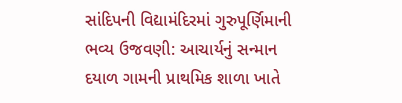સાંદિપની વિદ્યામંદિરમાં ગુરુપૂર્ણિમાની ભવ્ય ઉજવણી: આચાર્યનું સન્માન
દયાળ ગામની પ્રાથમિક શાળા ખાતે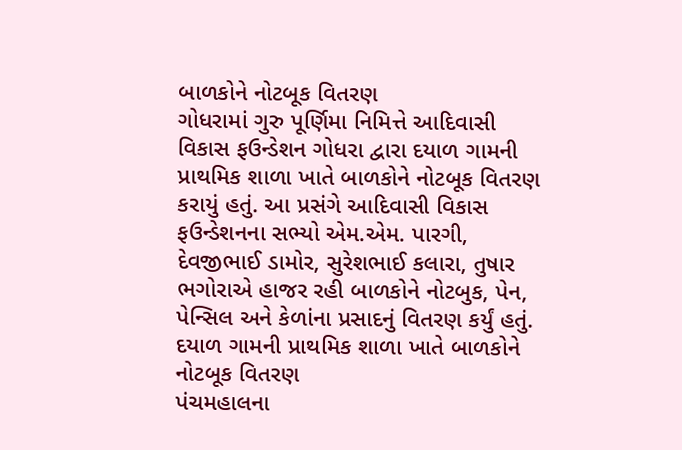બાળકોને નોટબૂક વિતરણ
ગોધરામાં ગુરુ પૂર્ણિમા નિમિત્તે આદિવાસી વિકાસ ફઉન્ડેશન ગોધરા દ્વારા દયાળ ગામની પ્રાથમિક શાળા ખાતે બાળકોને નોટબૂક વિતરણ કરાયું હતું. આ પ્રસંગે આદિવાસી વિકાસ ફઉન્ડેશનના સભ્યો એમ.એમ. પારગી, દેવજીભાઈ ડામોર, સુરેશભાઈ કલારા, તુષાર ભગોરાએ હાજર રહી બાળકોને નોટબુક, પેન, પેન્સિલ અને કેળાંના પ્રસાદનું વિતરણ કર્યું હતું.
દયાળ ગામની પ્રાથમિક શાળા ખાતે બાળકોને નોટબૂક વિતરણ
પંચમહાલના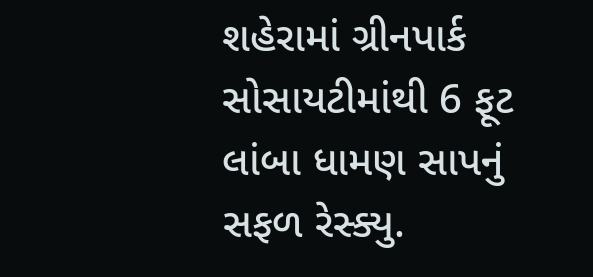શહેરામાં ગ્રીનપાર્ક સોસાયટીમાંથી 6 ફૂટ લાંબા ધામણ સાપનું સફળ રેસ્ક્યુ.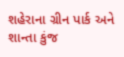શહેરાના ગ્રીન પાર્ક અને શાન્તા કુંજ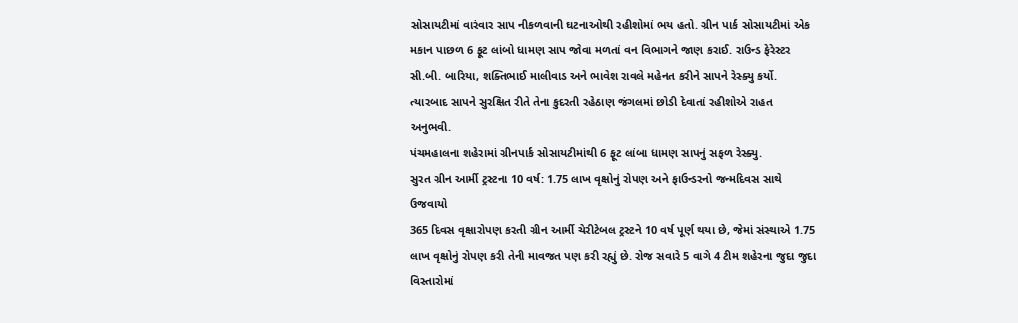સોસાયટીમાં વારંવાર સાપ નીકળવાની ઘટનાઓથી રહીશોમાં ભય હતો. ગ્રીન પાર્ક સોસાયટીમાં એક મકાન પાછળ 6 ફૂટ લાંબો ધામણ સાપ જોવા મળતાં વન વિભાગને જાણ કરાઈ. રાઉન્ડ ફેરેસ્ટર સી.બી. બારિયા, શક્તિભાઈ માલીવાડ અને ભાવેશ રાવલે મહેનત કરીને સાપને રેસ્ક્યુ કર્યો. ત્યારબાદ સાપને સુરક્ષિત રીતે તેના કુદરતી રહેઠાણ જંગલમાં છોડી દેવાતાં રહીશોએ રાહત અનુભવી.
પંચમહાલના શહેરામાં ગ્રીનપાર્ક સોસાયટીમાંથી 6 ફૂટ લાંબા ધામણ સાપનું સફળ રેસ્ક્યુ.
સુરત ગ્રીન આર્મી ટ્રસ્ટના 10 વર્ષ: 1.75 લાખ વૃક્ષોનું રોપણ અને ફાઉન્ડરનો જન્મદિવસ સાથે ઉજવાયો
365 દિવસ વૃક્ષારોપણ કરતી ગ્રીન આર્મી ચેરીટેબલ ટ્રસ્ટને 10 વર્ષ પૂર્ણ થયા છે, જેમાં સંસ્થાએ 1.75 લાખ વૃક્ષોનું રોપણ કરી તેની માવજત પણ કરી રહ્યું છે. રોજ સવારે 5 વાગે 4 ટીમ શહેરના જુદા જુદા વિસ્તારોમાં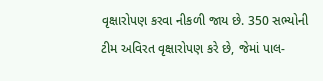વૃક્ષારોપણ કરવા નીકળી જાય છે. 350 સભ્યોની ટીમ અવિરત વૃક્ષારોપણ કરે છે, જેમાં પાલ-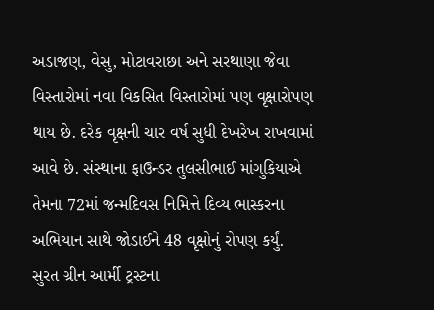અડાજણ, વેસુ, મોટાવરાછા અને સરથાણા જેવા વિસ્તારોમાં નવા વિકસિત વિસ્તારોમાં પણ વૃક્ષારોપણ થાય છે. દરેક વૃક્ષની ચાર વર્ષ સુધી દેખરેખ રાખવામાં આવે છે. સંસ્થાના ફાઉન્ડર તુલસીભાઈ માંગુકિયાએ તેમના 72માં જન્મદિવસ નિમિત્તે દિવ્ય ભાસ્કરના અભિયાન સાથે જોડાઈને 48 વૃક્ષોનું રોપણ કર્યું.
સુરત ગ્રીન આર્મી ટ્રસ્ટના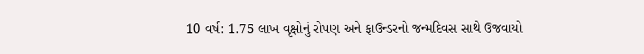10 વર્ષ: 1.75 લાખ વૃક્ષોનું રોપણ અને ફાઉન્ડરનો જન્મદિવસ સાથે ઉજવાયો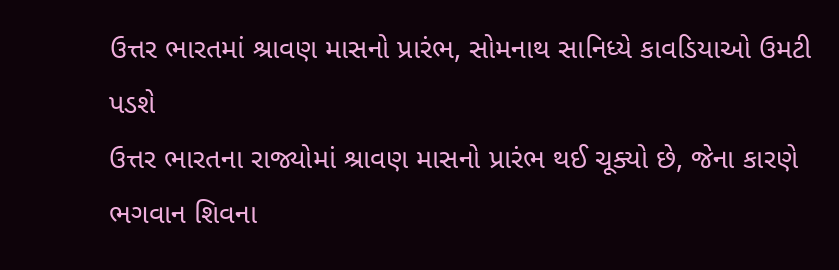ઉત્તર ભારતમાં શ્રાવણ માસનો પ્રારંભ, સોમનાથ સાનિધ્યે કાવડિયાઓ ઉમટી પડશે
ઉત્તર ભારતના રાજ્યોમાં શ્રાવણ માસનો પ્રારંભ થઈ ચૂક્યો છે, જેના કારણે ભગવાન શિવના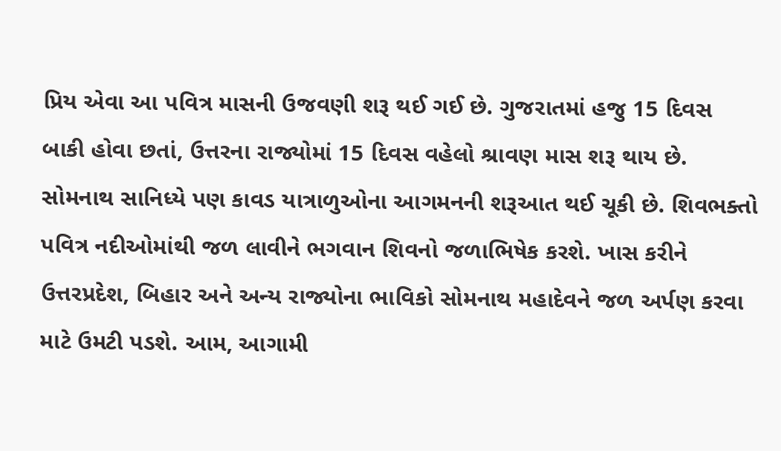પ્રિય એવા આ પવિત્ર માસની ઉજવણી શરૂ થઈ ગઈ છે. ગુજરાતમાં હજુ 15 દિવસ બાકી હોવા છતાં, ઉત્તરના રાજ્યોમાં 15 દિવસ વહેલો શ્રાવણ માસ શરૂ થાય છે. સોમનાથ સાનિધ્યે પણ કાવડ યાત્રાળુઓના આગમનની શરૂઆત થઈ ચૂકી છે. શિવભક્તો પવિત્ર નદીઓમાંથી જળ લાવીને ભગવાન શિવનો જળાભિષેક કરશે. ખાસ કરીને ઉત્તરપ્રદેશ, બિહાર અને અન્ય રાજ્યોના ભાવિકો સોમનાથ મહાદેવને જળ અર્પણ કરવા માટે ઉમટી પડશે. આમ, આગામી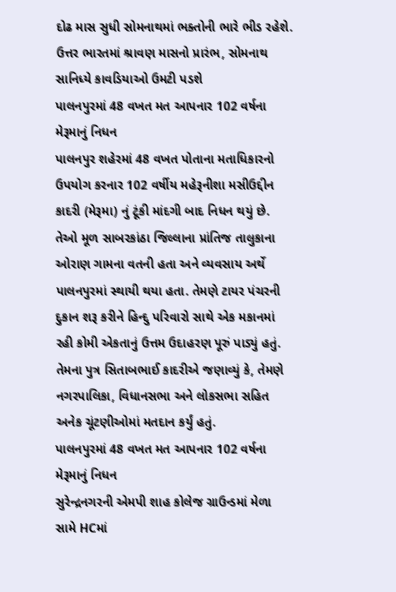દોઢ માસ સુધી સોમનાથમાં ભક્તોની ભારે ભીડ રહેશે.
ઉત્તર ભારતમાં શ્રાવણ માસનો પ્રારંભ, સોમનાથ સાનિધ્યે કાવડિયાઓ ઉમટી પડશે
પાલનપુરમાં 48 વખત મત આપનાર 102 વર્ષના મેરૂમાનું નિધન
પાલનપુર શહેરમાં 48 વખત પોતાના મતાધિકારનો ઉપયોગ કરનાર 102 વર્ષીય મહેરૂનીશા મસીઉદ્દીન કાદરી (મેરૂમા) નું ટૂંકી માંદગી બાદ નિધન થયું છે. તેઓ મૂળ સાબરકાંઠા જિલ્લાના પ્રાંતિજ તાલુકાના ઓરાણ ગામના વતની હતા અને વ્યવસાય અર્થે પાલનપુરમાં સ્થાયી થયા હતા. તેમણે ટાયર પંચરની દુકાન શરૂ કરીને હિન્દુ પરિવારો સાથે એક મકાનમાં રહી કોમી એકતાનું ઉત્તમ ઉદાહરણ પૂરું પાડ્યું હતું. તેમના પુત્ર સિતાબભાઈ કાદરીએ જણાવ્યું કે, તેમણે નગરપાલિકા, વિધાનસભા અને લોકસભા સહિત અનેક ચૂંટણીઓમાં મતદાન કર્યું હતું.
પાલનપુરમાં 48 વખત મત આપનાર 102 વર્ષના મેરૂમાનું નિધન
સુરેન્દ્રનગરની એમપી શાહ કોલેજ ગ્રાઉન્ડમાં મેળા સામે HCમાં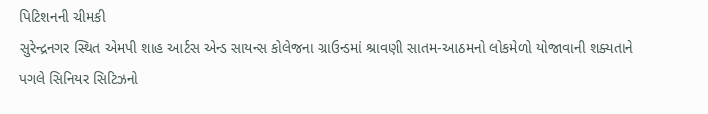પિટિશનની ચીમકી
સુરેન્દ્રનગર સ્થિત એમપી શાહ આર્ટસ એન્ડ સાયન્સ કોલેજના ગ્રાઉન્ડમાં શ્રાવણી સાતમ-આઠમનો લોકમેળો યોજાવાની શક્યતાને પગલે સિનિયર સિટિઝનો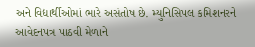અને વિદ્યાર્થીઓમાં ભારે અસંતોષ છે. મ્યુનિસિપલ કમિશનરને આવેદનપત્ર પાઠવી મેળાને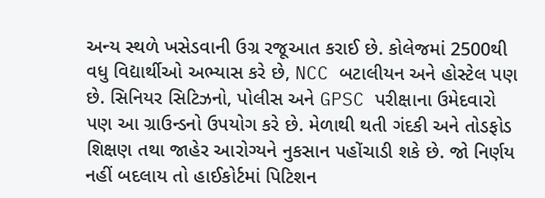અન્ય સ્થળે ખસેડવાની ઉગ્ર રજૂઆત કરાઈ છે. કોલેજમાં 2500થી વધુ વિદ્યાર્થીઓ અભ્યાસ કરે છે, NCC બટાલીયન અને હોસ્ટેલ પણ છે. સિનિયર સિટિઝનો, પોલીસ અને GPSC પરીક્ષાના ઉમેદવારો પણ આ ગ્રાઉન્ડનો ઉપયોગ કરે છે. મેળાથી થતી ગંદકી અને તોડફોડ શિક્ષણ તથા જાહેર આરોગ્યને નુકસાન પહોંચાડી શકે છે. જો નિર્ણય નહીં બદલાય તો હાઈકોર્ટમાં પિટિશન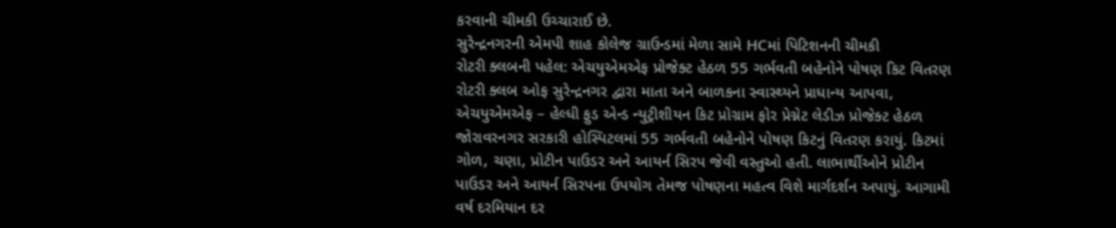કરવાની ચીમકી ઉચ્ચારાઈ છે.
સુરેન્દ્રનગરની એમપી શાહ કોલેજ ગ્રાઉન્ડમાં મેળા સામે HCમાં પિટિશનની ચીમકી
રોટરી ક્લબની પહેલ: એચયુએમએફ પ્રોજેક્ટ હેઠળ 55 ગર્ભવતી બહેનોને પોષણ કિટ વિતરણ
રોટરી ક્લબ ઓફ સુરેન્દ્રનગર દ્વારા માતા અને બાળકના સ્વાસ્થ્યને પ્રાધાન્ય આપવા, એચયુએમએફ – હેલ્ધી ફુડ એન્ડ ન્યુટ્રીશીયન કિટ પ્રોગ્રામ ફોર પ્રેગ્નેટ લેડીઝ પ્રોજેક્ટ હેઠળ જોરાવરનગર સરકારી હોસ્પિટલમાં 55 ગર્ભવતી બહેનોને પોષણ કિટનું વિતરણ કરાયું. કિટમાં ગોળ, ચણા, પ્રોટીન પાઉડર અને આયર્ન સિરપ જેવી વસ્તુઓ હતી. લાભાર્થીઓને પ્રોટીન પાઉડર અને આયર્ન સિરપના ઉપયોગ તેમજ પોષણના મહત્વ વિશે માર્ગદર્શન અપાયું. આગામી વર્ષ દરમિયાન દર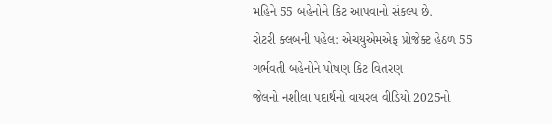મહિને 55 બહેનોને કિટ આપવાનો સંકલ્પ છે.
રોટરી ક્લબની પહેલ: એચયુએમએફ પ્રોજેક્ટ હેઠળ 55 ગર્ભવતી બહેનોને પોષણ કિટ વિતરણ
જેલનો નશીલા પદાર્થનો વાયરલ વીડિયો 2025નો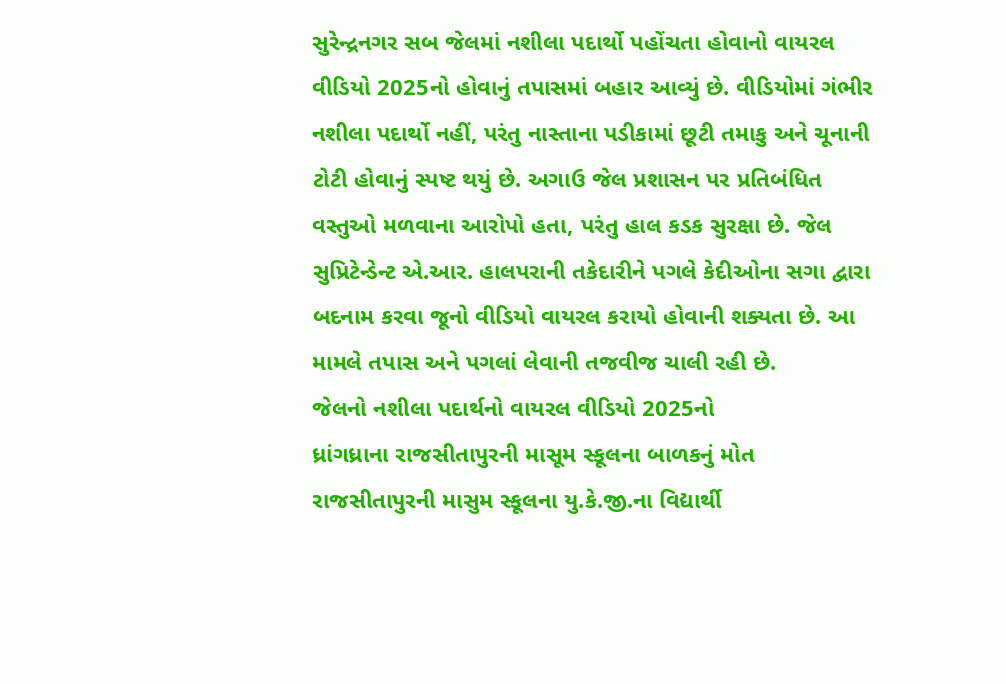સુરેન્દ્રનગર સબ જેલમાં નશીલા પદાર્થો પહોંચતા હોવાનો વાયરલ વીડિયો 2025નો હોવાનું તપાસમાં બહાર આવ્યું છે. વીડિયોમાં ગંભીર નશીલા પદાર્થો નહીં, પરંતુ નાસ્તાના પડીકામાં છૂટી તમાકુ અને ચૂનાની ટોટી હોવાનું સ્પષ્ટ થયું છે. અગાઉ જેલ પ્રશાસન પર પ્રતિબંધિત વસ્તુઓ મળવાના આરોપો હતા, પરંતુ હાલ કડક સુરક્ષા છે. જેલ સુપ્રિટેન્ડેન્ટ એ.આર. હાલપરાની તકેદારીને પગલે કેદીઓના સગા દ્વારા બદનામ કરવા જૂનો વીડિયો વાયરલ કરાયો હોવાની શક્યતા છે. આ મામલે તપાસ અને પગલાં લેવાની તજવીજ ચાલી રહી છે.
જેલનો નશીલા પદાર્થનો વાયરલ વીડિયો 2025નો
ધ્રાંગધ્રાના રાજસીતાપુરની માસૂમ સ્કૂલના બાળકનું મોત
રાજસીતાપુરની માસુમ સ્કૂલના યુ.કે.જી.ના વિદ્યાર્થી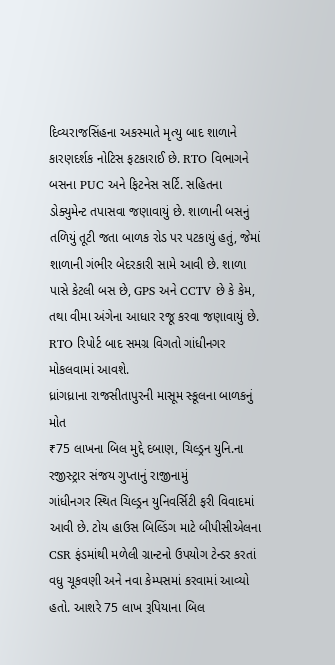દિવ્યરાજસિંહના અકસ્માતે મૃત્યુ બાદ શાળાને કારણદર્શક નોટિસ ફટકારાઈ છે. RTO વિભાગને બસના PUC અને ફિટનેસ સર્ટિ. સહિતના ડોક્યુમેન્ટ તપાસવા જણાવાયું છે. શાળાની બસનું તળિયું તૂટી જતા બાળક રોડ પર પટકાયું હતું, જેમાં શાળાની ગંભીર બેદરકારી સામે આવી છે. શાળા પાસે કેટલી બસ છે, GPS અને CCTV છે કે કેમ, તથા વીમા અંગેના આધાર રજૂ કરવા જણાવાયું છે. RTO રિપોર્ટ બાદ સમગ્ર વિગતો ગાંધીનગર મોકલવામાં આવશે.
ધ્રાંગધ્રાના રાજસીતાપુરની માસૂમ સ્કૂલના બાળકનું મોત
₹75 લાખના બિલ મુદ્દે દબાણ, ચિલ્ડ્રન યુનિ.ના રજીસ્ટ્રાર સંજય ગુપ્તાનું રાજીનામું
ગાંધીનગર સ્થિત ચિલ્ડ્રન યુનિવર્સિટી ફરી વિવાદમાં આવી છે. ટોય હાઉસ બિલ્ડિંગ માટે બીપીસીએલના CSR ફંડમાંથી મળેલી ગ્રાન્ટનો ઉપયોગ ટેન્ડર કરતાં વધુ ચૂકવણી અને નવા કેમ્પસમાં કરવામાં આવ્યો હતો. આશરે 75 લાખ રૂપિયાના બિલ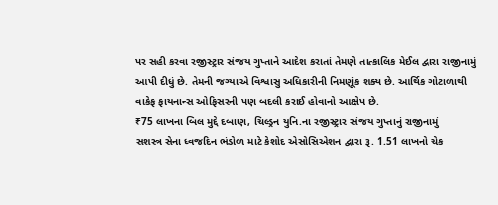પર સહી કરવા રજીસ્ટ્રાર સંજય ગુપ્તાને આદેશ કરાતાં તેમણે તાત્કાલિક મેઈલ દ્વારા રાજીનામું આપી દીધું છે. તેમની જગ્યાએ વિશ્વાસુ અધિકારીની નિમણૂંક શક્ય છે. આર્થિક ગોટાળાથી વાકેફ ફાયનાન્સ ઓફિસરની પણ બદલી કરાઈ હોવાનો આક્ષેપ છે.
₹75 લાખના બિલ મુદ્દે દબાણ, ચિલ્ડ્રન યુનિ.ના રજીસ્ટ્રાર સંજય ગુપ્તાનું રાજીનામું
સશસ્ત્ર સેના ધ્વજદિન ભંડોળ માટે કેશોદ એસોસિએશન દ્વારા રૂ. 1.51 લાખનો ચેક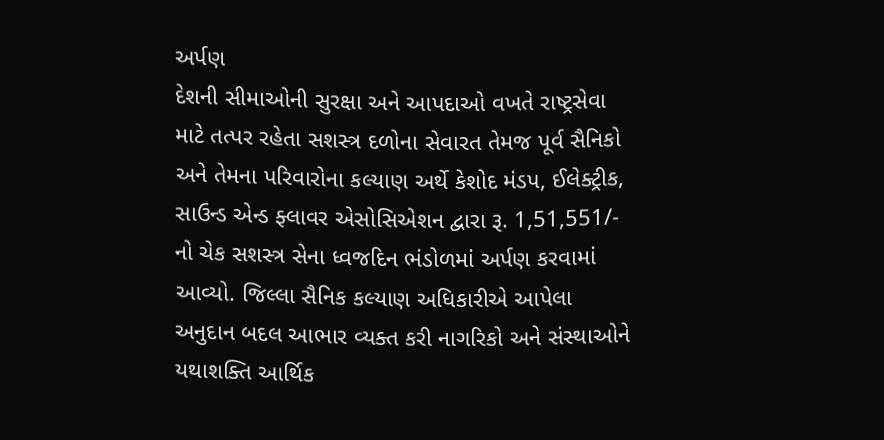અર્પણ
દેશની સીમાઓની સુરક્ષા અને આપદાઓ વખતે રાષ્ટ્રસેવા માટે તત્પર રહેતા સશસ્ત્ર દળોના સેવારત તેમજ પૂર્વ સૈનિકો અને તેમના પરિવારોના કલ્યાણ અર્થે કેશોદ મંડપ, ઈલેક્ટ્રીક, સાઉન્ડ એન્ડ ફ્લાવર એસોસિએશન દ્વારા રૂ. 1,51,551/- નો ચેક સશસ્ત્ર સેના ધ્વજદિન ભંડોળમાં અર્પણ કરવામાં આવ્યો. જિલ્લા સૈનિક કલ્યાણ અધિકારીએ આપેલા અનુદાન બદલ આભાર વ્યક્ત કરી નાગરિકો અને સંસ્થાઓને યથાશક્તિ આર્થિક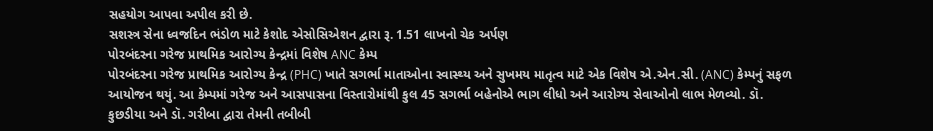સહયોગ આપવા અપીલ કરી છે.
સશસ્ત્ર સેના ધ્વજદિન ભંડોળ માટે કેશોદ એસોસિએશન દ્વારા રૂ. 1.51 લાખનો ચેક અર્પણ
પોરબંદરના ગરેજ પ્રાથમિક આરોગ્ય કેન્દ્રમાં વિશેષ ANC કેમ્પ
પોરબંદરના ગરેજ પ્રાથમિક આરોગ્ય કેન્દ્ર (PHC) ખાતે સગર્ભા માતાઓના સ્વાસ્થ્ય અને સુખમય માતૃત્વ માટે એક વિશેષ એ.એન.સી. (ANC) કેમ્પનું સફળ આયોજન થયું. આ કેમ્પમાં ગરેજ અને આસપાસના વિસ્તારોમાંથી કુલ 45 સગર્ભા બહેનોએ ભાગ લીધો અને આરોગ્ય સેવાઓનો લાભ મેળવ્યો. ડૉ. કુછડીયા અને ડૉ. ગરીબા દ્વારા તેમની તબીબી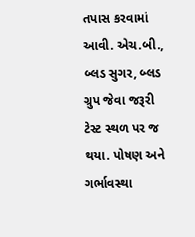તપાસ કરવામાં આવી. એચ.બી., બ્લડ સુગર, બ્લડ ગ્રુપ જેવા જરૂરી ટેસ્ટ સ્થળ પર જ થયા. પોષણ અને ગર્ભાવસ્થા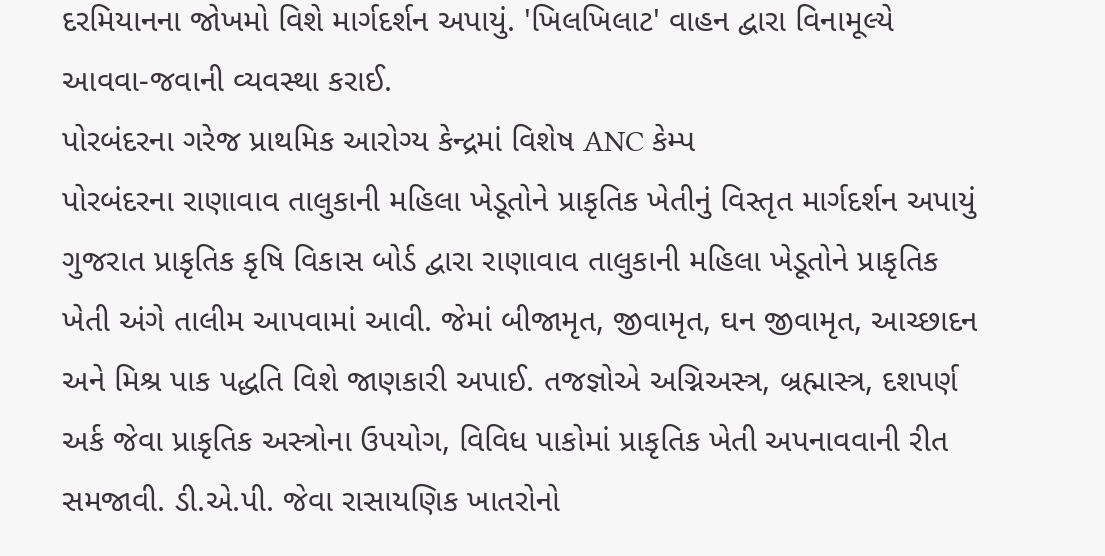દરમિયાનના જોખમો વિશે માર્ગદર્શન અપાયું. 'ખિલખિલાટ' વાહન દ્વારા વિનામૂલ્યે આવવા-જવાની વ્યવસ્થા કરાઈ.
પોરબંદરના ગરેજ પ્રાથમિક આરોગ્ય કેન્દ્રમાં વિશેષ ANC કેમ્પ
પોરબંદરના રાણાવાવ તાલુકાની મહિલા ખેડૂતોને પ્રાકૃતિક ખેતીનું વિસ્તૃત માર્ગદર્શન અપાયું
ગુજરાત પ્રાકૃતિક કૃષિ વિકાસ બોર્ડ દ્વારા રાણાવાવ તાલુકાની મહિલા ખેડૂતોને પ્રાકૃતિક ખેતી અંગે તાલીમ આપવામાં આવી. જેમાં બીજામૃત, જીવામૃત, ઘન જીવામૃત, આચ્છાદન અને મિશ્ર પાક પદ્ધતિ વિશે જાણકારી અપાઈ. તજજ્ઞોએ અગ્નિઅસ્ત્ર, બ્રહ્માસ્ત્ર, દશપર્ણ અર્ક જેવા પ્રાકૃતિક અસ્ત્રોના ઉપયોગ, વિવિધ પાકોમાં પ્રાકૃતિક ખેતી અપનાવવાની રીત સમજાવી. ડી.એ.પી. જેવા રાસાયણિક ખાતરોનો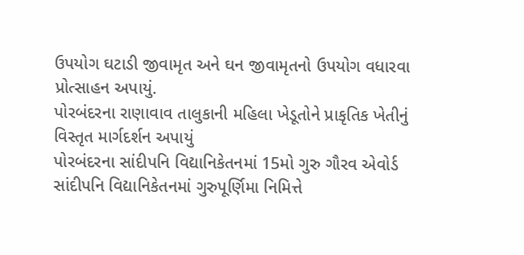ઉપયોગ ઘટાડી જીવામૃત અને ઘન જીવામૃતનો ઉપયોગ વધારવા પ્રોત્સાહન અપાયું.
પોરબંદરના રાણાવાવ તાલુકાની મહિલા ખેડૂતોને પ્રાકૃતિક ખેતીનું વિસ્તૃત માર્ગદર્શન અપાયું
પોરબંદરના સાંદીપનિ વિદ્યાનિકેતનમાં 15મો ગુરુ ગૌરવ એવોર્ડ
સાંદીપનિ વિદ્યાનિકેતનમાં ગુરુપૂર્ણિમા નિમિત્તે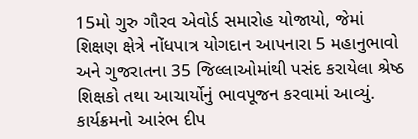15મો ગુરુ ગૌરવ એવોર્ડ સમારોહ યોજાયો, જેમાં શિક્ષણ ક્ષેત્રે નોંધપાત્ર યોગદાન આપનારા 5 મહાનુભાવો અને ગુજરાતના 35 જિલ્લાઓમાંથી પસંદ કરાયેલા શ્રેષ્ઠ શિક્ષકો તથા આચાર્યોનું ભાવપૂજન કરવામાં આવ્યું. કાર્યક્રમનો આરંભ દીપ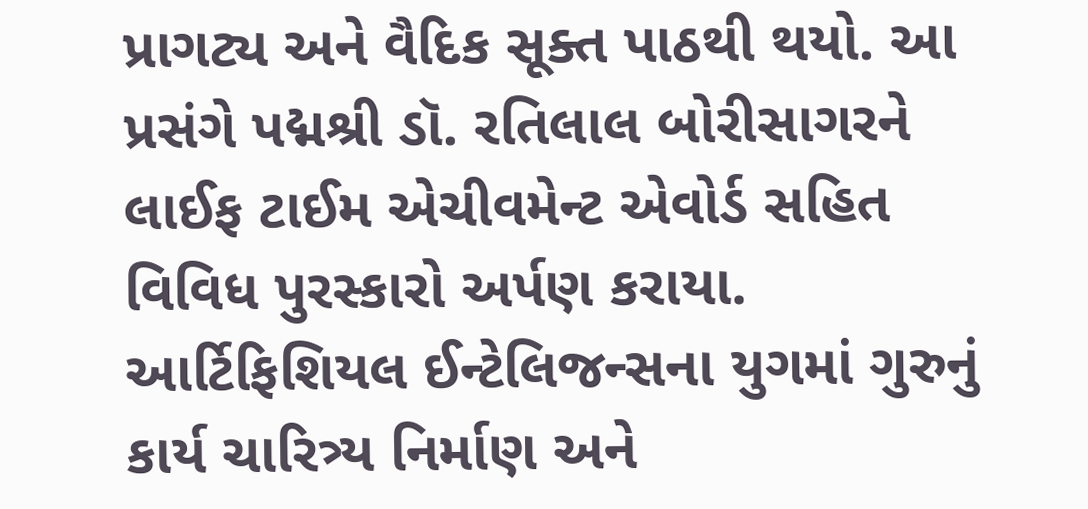પ્રાગટ્ય અને વૈદિક સૂક્ત પાઠથી થયો. આ પ્રસંગે પદ્મશ્રી ડૉ. રતિલાલ બોરીસાગરને લાઈફ ટાઈમ એચીવમેન્ટ એવોર્ડ સહિત વિવિધ પુરસ્કારો અર્પણ કરાયા. આર્ટિફિશિયલ ઈન્ટેલિજન્સના યુગમાં ગુરુનું કાર્ય ચારિત્ર્ય નિર્માણ અને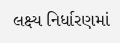લક્ષ્ય નિર્ધારણમાં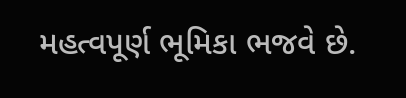મહત્વપૂર્ણ ભૂમિકા ભજવે છે.